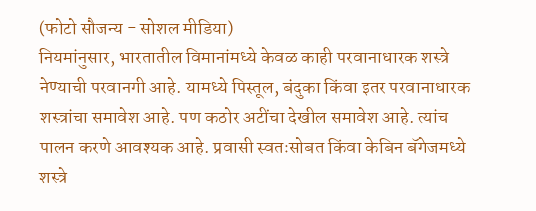(फोटो सौजन्य - सोशल मीडिया)
नियमांनुसार, भारतातील विमानांमध्ये केवळ काही परवानाधारक शस्त्रे नेण्याची परवानगी आहे. यामध्ये पिस्तूल, बंदुका किंवा इतर परवानाधारक शस्त्रांचा समावेश आहे. पण कठोर अटींचा देखील समावेश आहे. त्यांच पालन करणे आवश्यक आहे. प्रवासी स्वतःसोबत किंवा केबिन बॅगेजमध्ये शस्त्रे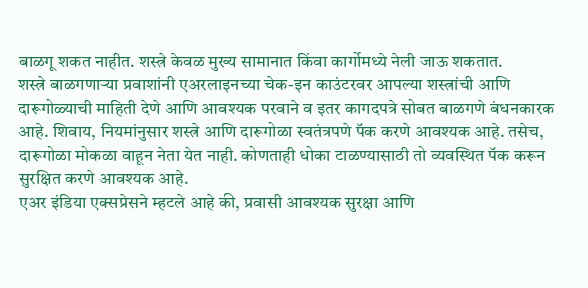बाळगू शकत नाहीत. शस्त्रे केवळ मुख्य सामानात किंवा कार्गोमध्ये नेली जाऊ शकतात.
शस्त्रे बाळगणाऱ्या प्रवाशांनी एअरलाइनच्या चेक-इन काउंटरवर आपल्या शस्त्रांची आणि दारूगोळ्याची माहिती देणे आणि आवश्यक परवाने व इतर कागदपत्रे सोबत बाळगणे बंधनकारक आहे. शिवाय, नियमांनुसार शस्त्रे आणि दारूगोळा स्वतंत्रपणे पॅक करणे आवश्यक आहे. तसेच, दारूगोळा मोकळा वाहून नेता येत नाही. कोणताही धोका टाळण्यासाठी तो व्यवस्थित पॅक करून सुरक्षित करणे आवश्यक आहे.
एअर इंडिया एक्सप्रेसने म्हटले आहे की, प्रवासी आवश्यक सुरक्षा आणि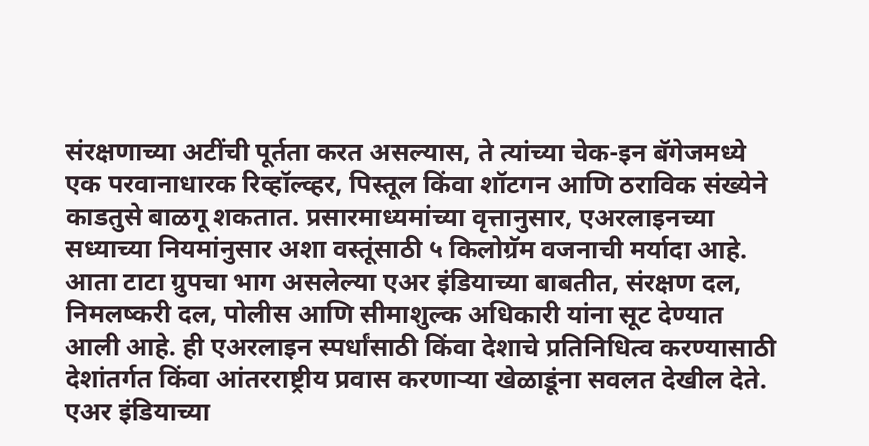संरक्षणाच्या अटींची पूर्तता करत असल्यास, ते त्यांच्या चेक-इन बॅगेजमध्ये एक परवानाधारक रिव्हॉल्व्हर, पिस्तूल किंवा शॉटगन आणि ठराविक संख्येने काडतुसे बाळगू शकतात. प्रसारमाध्यमांच्या वृत्तानुसार, एअरलाइनच्या सध्याच्या नियमांनुसार अशा वस्तूंसाठी ५ किलोग्रॅम वजनाची मर्यादा आहे.
आता टाटा ग्रुपचा भाग असलेल्या एअर इंडियाच्या बाबतीत, संरक्षण दल, निमलष्करी दल, पोलीस आणि सीमाशुल्क अधिकारी यांना सूट देण्यात आली आहे. ही एअरलाइन स्पर्धांसाठी किंवा देशाचे प्रतिनिधित्व करण्यासाठी देशांतर्गत किंवा आंतरराष्ट्रीय प्रवास करणाऱ्या खेळाडूंना सवलत देखील देते. एअर इंडियाच्या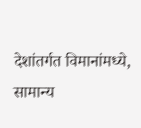देशांतर्गत विमानांमध्ये, सामान्य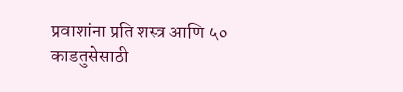प्रवाशांना प्रति शस्त्र आणि ५० काडतुसेसाठी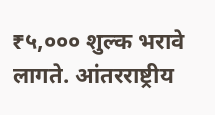₹५,००० शुल्क भरावे लागते. आंतरराष्ट्रीय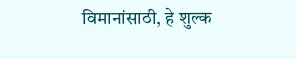विमानांसाठी, हे शुल्क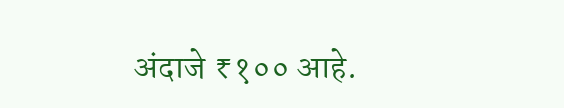अंदाजे ₹१०० आहे.